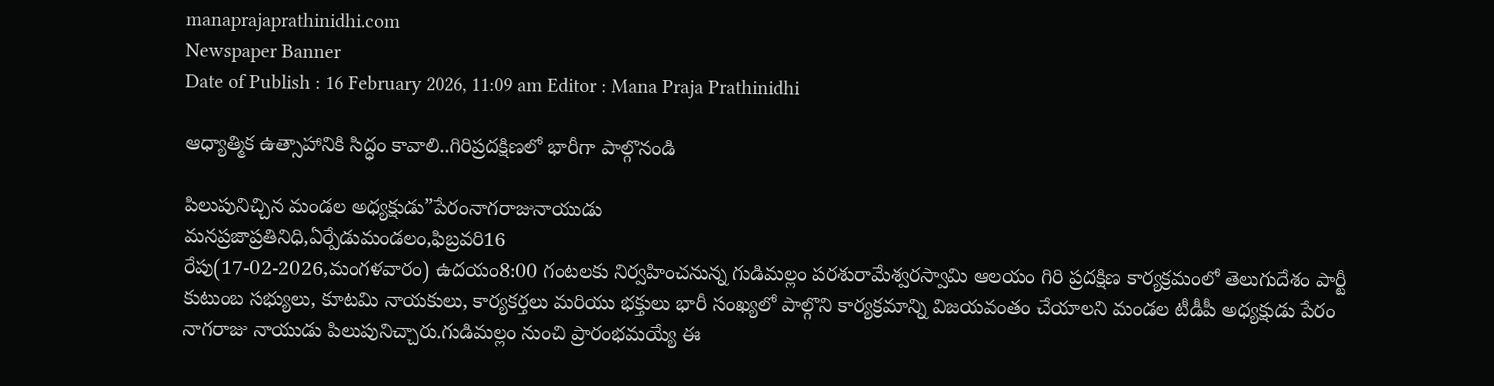manaprajaprathinidhi.com
Newspaper Banner
Date of Publish : 16 February 2026, 11:09 am Editor : Mana Praja Prathinidhi

ఆధ్యాత్మిక ఉత్సాహానికి సిద్ధం కావాలి..గిరిప్రదక్షిణలో భారీగా పాల్గొనండి

పిలుపునిచ్చిన మండల అధ్యక్షుడు”పేరంనాగరాజునాయుడు
మనప్రజాప్రతినిధి,ఏర్పేడుమండలం,ఫిబ్రవరి16
రేపు(17-02-2026,మంగళవారం) ఉదయం8:00 గంటలకు నిర్వహించనున్న గుడిమల్లం పరశురామేశ్వరస్వామి ఆలయం గిరి ప్రదక్షిణ కార్యక్రమంలో తెలుగుదేశం పార్టీ కుటుంబ సభ్యులు, కూటమి నాయకులు, కార్యకర్తలు మరియు భక్తులు భారీ సంఖ్యలో పాల్గొని కార్యక్రమాన్ని విజయవంతం చేయాలని మండల టీడీపీ అధ్యక్షుడు పేరం నాగరాజు నాయుడు పిలుపునిచ్చారు.గుడిమల్లం నుంచి ప్రారంభమయ్యే ఈ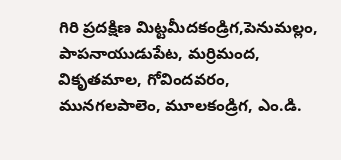గిరి ప్రదక్షిణ మిట్టమీదకండ్రిగ,పెనుమల్లం, పాపనాయుడుపేట, మర్రిమంద, వికృతమాల, గోవిందవరం, మునగలపాలెం, మూలకండ్రిగ, ఎం.డి.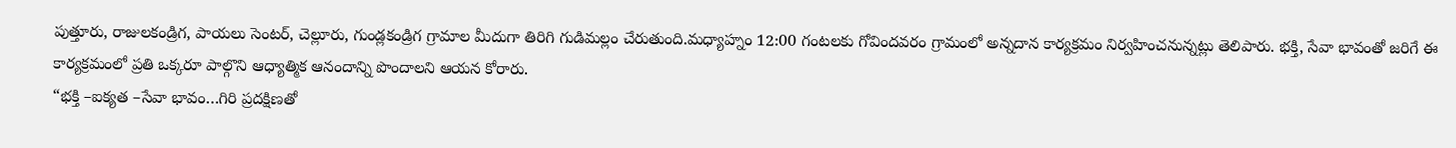పుత్తూరు, రాజులకండ్రిగ, పాయలు సెంటర్, చెల్లూరు, గుండ్లకండ్రిగ గ్రామాల మీదుగా తిరిగి గుడిమల్లం చేరుతుంది.మధ్యాహ్నం 12:00 గంటలకు గోవిందవరం గ్రామంలో అన్నదాన కార్యక్రమం నిర్వహించనున్నట్లు తెలిపారు. భక్తి, సేవా భావంతో జరిగే ఈ కార్యక్రమంలో ప్రతి ఒక్కరూ పాల్గొని ఆధ్యాత్మిక ఆనందాన్ని పొందాలని ఆయన కోరారు.
“భక్తి –ఐక్యత –సేవా భావం…గిరి ప్రదక్షిణతో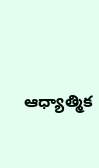ఆధ్యాత్మిక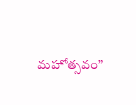మహోత్సవం”